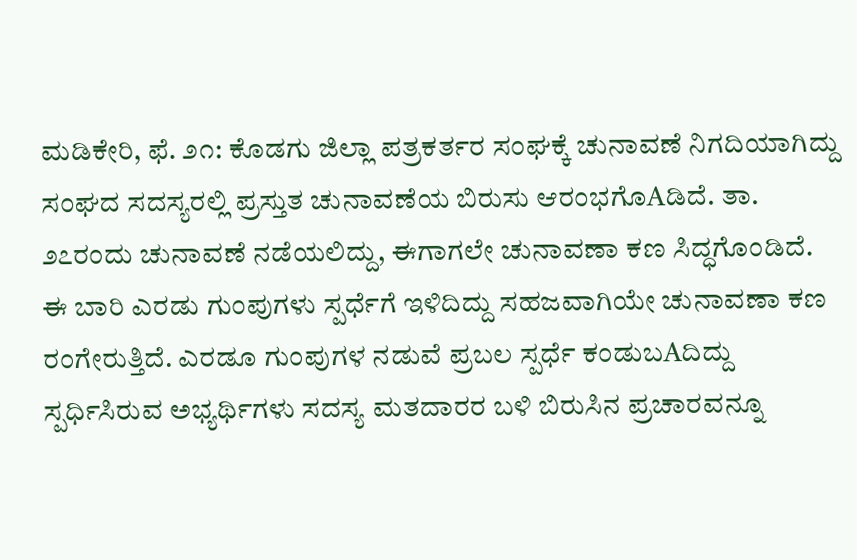ಮಡಿಕೇರಿ, ಫೆ. ೨೧: ಕೊಡಗು ಜಿಲ್ಲಾ ಪತ್ರಕರ್ತರ ಸಂಘಕ್ಕೆ ಚುನಾವಣೆ ನಿಗದಿಯಾಗಿದ್ದು ಸಂಘದ ಸದಸ್ಯರಲ್ಲಿ ಪ್ರಸ್ತುತ ಚುನಾವಣೆಯ ಬಿರುಸು ಆರಂಭಗೊAಡಿದೆ. ತಾ. ೨೭ರಂದು ಚುನಾವಣೆ ನಡೆಯಲಿದ್ದು, ಈಗಾಗಲೇ ಚುನಾವಣಾ ಕಣ ಸಿದ್ಧಗೊಂಡಿದೆ. ಈ ಬಾರಿ ಎರಡು ಗುಂಪುಗಳು ಸ್ಪರ್ಧೆಗೆ ಇಳಿದಿದ್ದು ಸಹಜವಾಗಿಯೇ ಚುನಾವಣಾ ಕಣ ರಂಗೇರುತ್ತಿದೆ. ಎರಡೂ ಗುಂಪುಗಳ ನಡುವೆ ಪ್ರಬಲ ಸ್ಪರ್ಧೆ ಕಂಡುಬAದಿದ್ದು ಸ್ಪರ್ಧಿಸಿರುವ ಅಭ್ಯರ್ಥಿಗಳು ಸದಸ್ಯ ಮತದಾರರ ಬಳಿ ಬಿರುಸಿನ ಪ್ರಚಾರವನ್ನೂ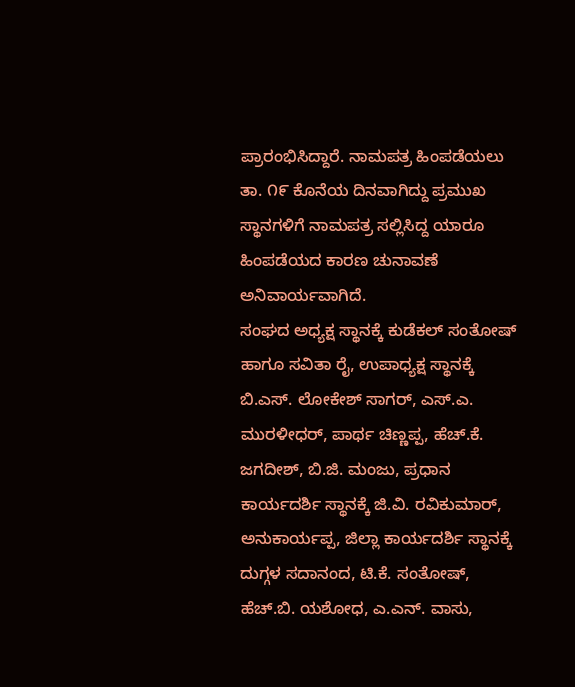ಪ್ರಾರಂಭಿಸಿದ್ದಾರೆ. ನಾಮಪತ್ರ ಹಿಂಪಡೆಯಲು ತಾ. ೧೯ ಕೊನೆಯ ದಿನವಾಗಿದ್ದು ಪ್ರಮುಖ ಸ್ಥಾನಗಳಿಗೆ ನಾಮಪತ್ರ ಸಲ್ಲಿಸಿದ್ದ ಯಾರೂ ಹಿಂಪಡೆಯದ ಕಾರಣ ಚುನಾವಣೆ ಅನಿವಾರ್ಯವಾಗಿದೆ.
ಸಂಘದ ಅಧ್ಯಕ್ಷ ಸ್ಥಾನಕ್ಕೆ ಕುಡೆಕಲ್ ಸಂತೋಷ್ ಹಾಗೂ ಸವಿತಾ ರೈ, ಉಪಾಧ್ಯಕ್ಷ ಸ್ಥಾನಕ್ಕೆ ಬಿ.ಎಸ್. ಲೋಕೇಶ್ ಸಾಗರ್, ಎಸ್.ಎ. ಮುರಳೀಧರ್, ಪಾರ್ಥ ಚಿಣ್ಣಪ್ಪ, ಹೆಚ್.ಕೆ. ಜಗದೀಶ್, ಬಿ.ಜಿ. ಮಂಜು, ಪ್ರಧಾನ ಕಾರ್ಯದರ್ಶಿ ಸ್ಥಾನಕ್ಕೆ ಜಿ.ವಿ. ರವಿಕುಮಾರ್, ಅನುಕಾರ್ಯಪ್ಪ, ಜಿಲ್ಲಾ ಕಾರ್ಯದರ್ಶಿ ಸ್ಥಾನಕ್ಕೆ ದುಗ್ಗಳ ಸದಾನಂದ, ಟಿ.ಕೆ. ಸಂತೋಷ್, ಹೆಚ್.ಬಿ. ಯಶೋಧ, ಎ.ಎನ್. ವಾಸು,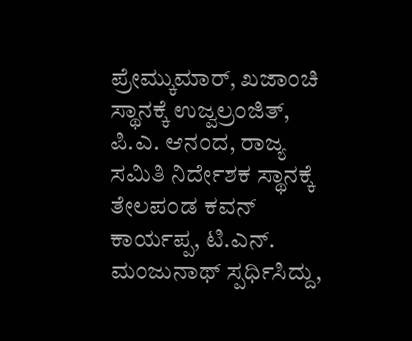ಪ್ರೇಮ್ಕುಮಾರ್, ಖಜಾಂಚಿ ಸ್ಥಾನಕ್ಕೆ ಉಜ್ವಲ್ರಂಜಿತ್, ಪಿ.ಎ. ಆನಂದ, ರಾಜ್ಯ ಸಮಿತಿ ನಿರ್ದೇಶಕ ಸ್ಥಾನಕ್ಕೆ ತೇಲಪಂಡ ಕವನ್ ಕಾರ್ಯಪ್ಪ, ಟಿ.ಎನ್. ಮಂಜುನಾಥ್ ಸ್ಪರ್ಧಿಸಿದ್ದು,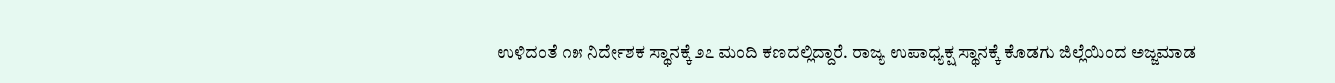ಉಳಿದಂತೆ ೧೫ ನಿರ್ದೇಶಕ ಸ್ಥಾನಕ್ಕೆ ೨೭ ಮಂದಿ ಕಣದಲ್ಲಿದ್ದಾರೆ. ರಾಜ್ಯ ಉಪಾಧ್ಯಕ್ಷ ಸ್ಥಾನಕ್ಕೆ ಕೊಡಗು ಜಿಲ್ಲೆಯಿಂದ ಅಜ್ಜಮಾಡ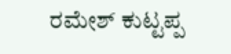ರಮೇಶ್ ಕುಟ್ಟಪ್ಪ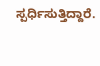ಸ್ಪರ್ಧಿಸುತ್ತಿದ್ದಾರೆ.